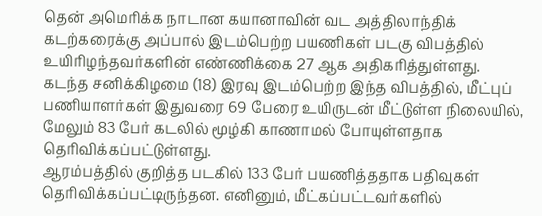தென் அமெரிக்க நாடான கயானாவின் வட அத்திலாந்திக் கடற்கரைக்கு அப்பால் இடம்பெற்ற பயணிகள் படகு விபத்தில் உயிரிழந்தவர்களின் எண்ணிக்கை 27 ஆக அதிகரித்துள்ளது.
கடந்த சனிக்கிழமை (18) இரவு இடம்பெற்ற இந்த விபத்தில், மீட்புப் பணியாளர்கள் இதுவரை 69 பேரை உயிருடன் மீட்டுள்ள நிலையில், மேலும் 83 பேர் கடலில் மூழ்கி காணாமல் போயுள்ளதாக தெரிவிக்கப்பட்டுள்ளது.
ஆரம்பத்தில் குறித்த படகில் 133 பேர் பயணித்ததாக பதிவுகள் தெரிவிக்கப்பட்டிருந்தன. எனினும், மீட்கப்பட்டவர்களில்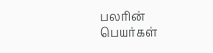பலரின் பெயர்கள்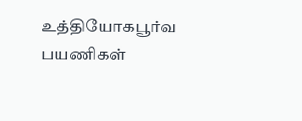உத்தியோகபூர்வ பயணிகள்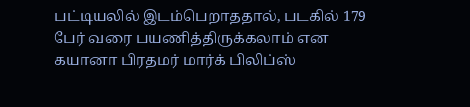பட்டியலில் இடம்பெறாததால், படகில் 179 பேர் வரை பயணித்திருக்கலாம் என கயானா பிரதமர் மார்க் பிலிப்ஸ்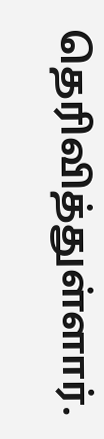தெரிவித்துள்ளார்.